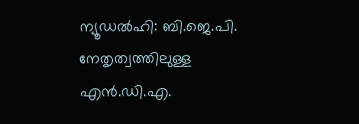ന്യൂഡൽഹി: ബി.ജെ.പി. നേതൃത്വത്തിലുള്ള എൻ.ഡി.എ.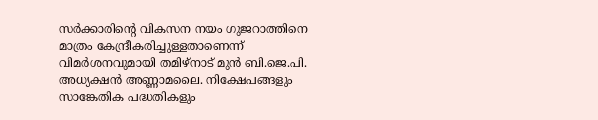സർക്കാരിന്റെ വികസന നയം ഗുജറാത്തിനെ മാത്രം കേന്ദ്രീകരിച്ചുള്ളതാണെന്ന് വിമർശനവുമായി തമിഴ്നാട് മുൻ ബി.ജെ.പി. അധ്യക്ഷൻ അണ്ണാമലൈ. നിക്ഷേപങ്ങളും സാങ്കേതിക പദ്ധതികളും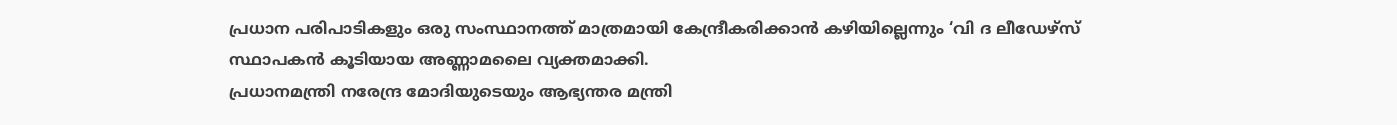പ്രധാന പരിപാടികളും ഒരു സംസ്ഥാനത്ത് മാത്രമായി കേന്ദ്രീകരിക്കാൻ കഴിയില്ലെന്നും ‘വി ദ ലീഡേഴ്സ് സ്ഥാപകൻ കൂടിയായ അണ്ണാമലൈ വ്യക്തമാക്കി.
പ്രധാനമന്ത്രി നരേന്ദ്ര മോദിയുടെയും ആഭ്യന്തര മന്ത്രി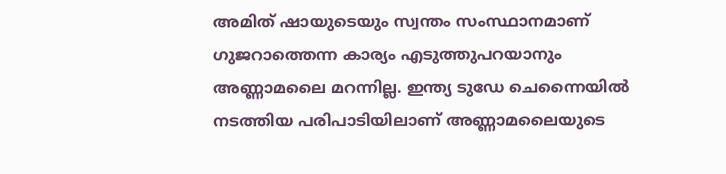അമിത് ഷായുടെയും സ്വന്തം സംസ്ഥാനമാണ് ഗുജറാത്തെന്ന കാര്യം എടുത്തുപറയാനും അണ്ണാമലൈ മറന്നില്ല. ഇന്ത്യ ടുഡേ ചെന്നൈയിൽ നടത്തിയ പരിപാടിയിലാണ് അണ്ണാമലൈയുടെ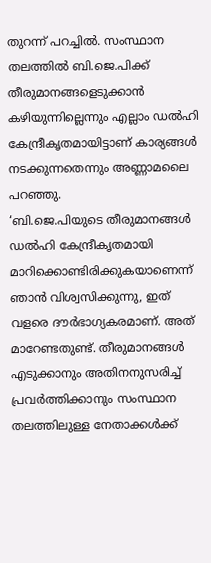തുറന്ന് പറച്ചിൽ. സംസ്ഥാന തലത്തിൽ ബി.ജെ.പിക്ക് തീരുമാനങ്ങളെടുക്കാൻ കഴിയുന്നില്ലെന്നും എല്ലാം ഡൽഹി കേന്ദ്രീകൃതമായിട്ടാണ് കാര്യങ്ങൾ നടക്കുന്നതെന്നും അണ്ണാമലൈ പറഞ്ഞു.
‘ബി.ജെ.പിയുടെ തീരുമാനങ്ങൾ ഡൽഹി കേന്ദ്രീകൃതമായി മാറിക്കൊണ്ടിരിക്കുകയാണെന്ന് ഞാൻ വിശ്വസിക്കുന്നു, ഇത് വളരെ ദൗർഭാഗ്യകരമാണ്. അത് മാറേണ്ടതുണ്ട്. തീരുമാനങ്ങൾ എടുക്കാനും അതിനനുസരിച്ച് പ്രവർത്തിക്കാനും സംസ്ഥാന തലത്തിലുള്ള നേതാക്കൾക്ക്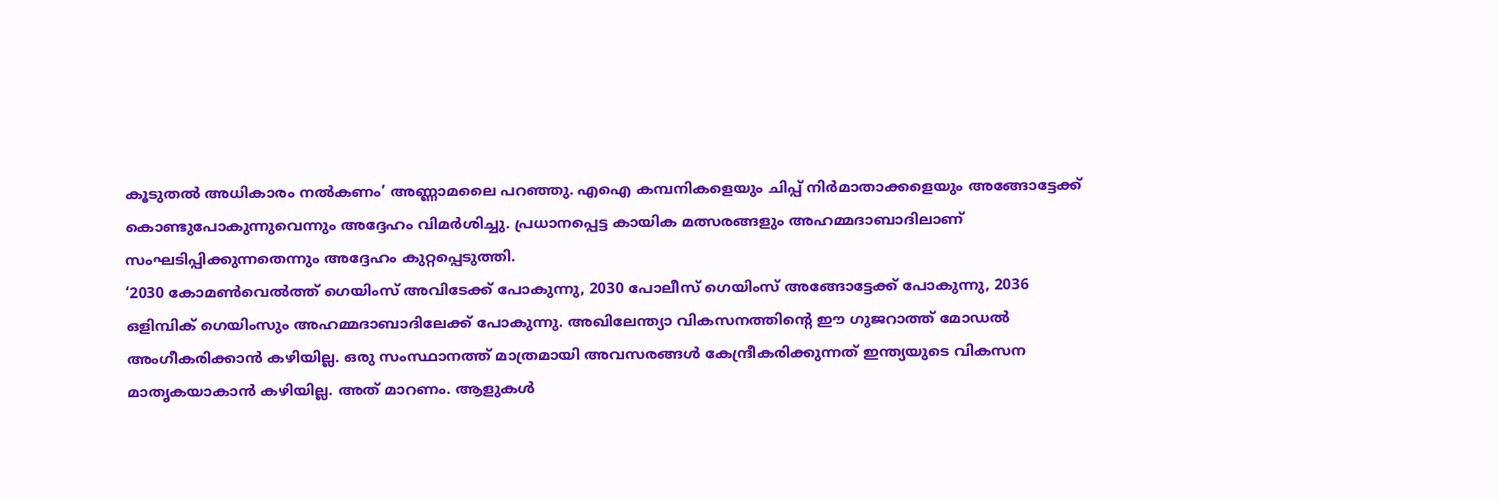കൂടുതൽ അധികാരം നൽകണം’ അണ്ണാമലൈ പറഞ്ഞു. എഐ കമ്പനികളെയും ചിപ്പ് നിർമാതാക്കളെയും അങ്ങോട്ടേക്ക് കൊണ്ടുപോകുന്നുവെന്നും അദ്ദേഹം വിമർശിച്ചു. പ്രധാനപ്പെട്ട കായിക മത്സരങ്ങളും അഹമ്മദാബാദിലാണ് സംഘടിപ്പിക്കുന്നതെന്നും അദ്ദേഹം കുറ്റപ്പെടുത്തി.
‘2030 കോമൺവെൽത്ത് ഗെയിംസ് അവിടേക്ക് പോകുന്നു, 2030 പോലീസ് ഗെയിംസ് അങ്ങോട്ടേക്ക് പോകുന്നു, 2036 ഒളിമ്പിക് ഗെയിംസും അഹമ്മദാബാദിലേക്ക് പോകുന്നു. അഖിലേന്ത്യാ വികസനത്തിന്റെ ഈ ഗുജറാത്ത് മോഡൽ അംഗീകരിക്കാൻ കഴിയില്ല. ഒരു സംസ്ഥാനത്ത് മാത്രമായി അവസരങ്ങൾ കേന്ദ്രീകരിക്കുന്നത് ഇന്ത്യയുടെ വികസന മാതൃകയാകാൻ കഴിയില്ല. അത് മാറണം. ആളുകൾ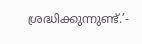ശ്രദ്ധിക്കുന്നുണ്ട്.’-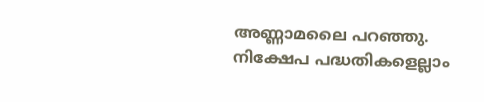അണ്ണാമലൈ പറഞ്ഞു. നിക്ഷേപ പദ്ധതികളെല്ലാം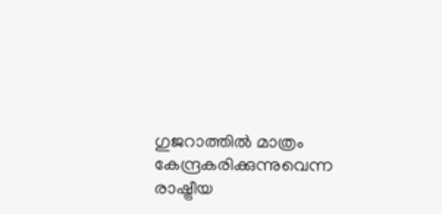ഗുജറാത്തിൽ മാത്രം കേന്ദ്രകരിക്കുന്നുവെന്ന രാഷ്ട്രീയ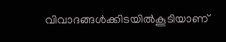വിവാദങ്ങൾക്കിടയിൽകൂടിയാണ്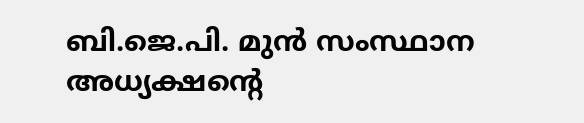ബി.ജെ.പി. മുൻ സംസ്ഥാന അധ്യക്ഷന്റെ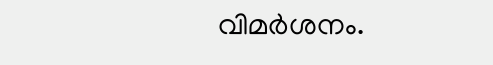വിമർശനം.